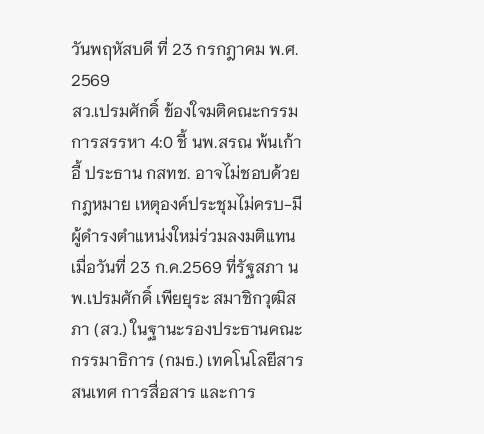วันพฤหัสบดี ที่ 23 กรกฎาคม พ.ศ. 2569
สว.เปรมศักดิ์ ข้องใจมติคณะกรรมการสรรหา 4:0 ชี้ นพ.สรณ พ้นเก้าอี้ ประธาน กสทช. อาจไม่ชอบด้วยกฎหมาย เหตุองค์ประชุมไม่ครบ-มีผู้ดำรงตำแหน่งใหม่ร่วมลงมติแทน
เมื่อวันที่ 23 ก.ค.2569 ที่รัฐสภา นพ.เปรมศักดิ์ เพียยุระ สมาชิกวุฒิสภา (สว.) ในฐานะรองประธานคณะกรรมาธิการ (กมธ.) เทคโนโลยีสารสนเทศ การสื่อสาร และการ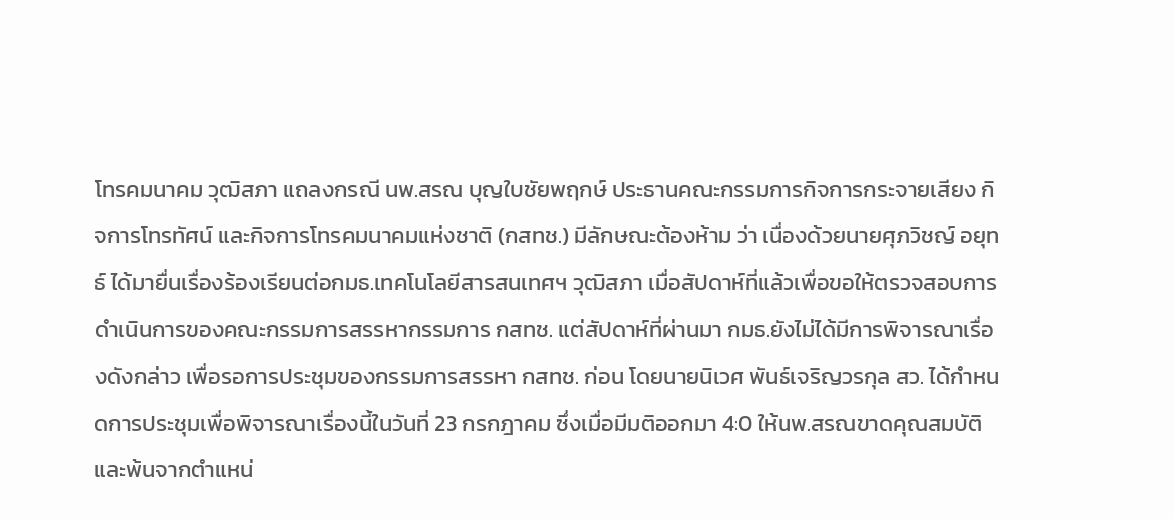โทรคมนาคม วุฒิสภา แถลงกรณี นพ.สรณ บุญใบชัยพฤกษ์ ประธานคณะกรรมการกิจการกระจายเสียง กิจการโทรทัศน์ และกิจการโทรคมนาคมแห่งชาติ (กสทช.) มีลักษณะต้องห้าม ว่า เนื่องด้วยนายศุภวิชญ์ อยุทธ์ ได้มายื่นเรื่องร้องเรียนต่อกมธ.เทคโนโลยีสารสนเทศฯ วุฒิสภา เมื่อสัปดาห์ที่แล้วเพื่อขอให้ตรวจสอบการดำเนินการของคณะกรรมการสรรหากรรมการ กสทช. แต่สัปดาห์ที่ผ่านมา กมธ.ยังไม่ได้มีการพิจารณาเรื่องดังกล่าว เพื่อรอการประชุมของกรรมการสรรหา กสทช. ก่อน โดยนายนิเวศ พันธ์เจริญวรกุล สว. ได้กำหนดการประชุมเพื่อพิจารณาเรื่องนี้ในวันที่ 23 กรกฎาคม ซึ่งเมื่อมีมติออกมา 4:0 ให้นพ.สรณขาดคุณสมบัติและพ้นจากตำแหน่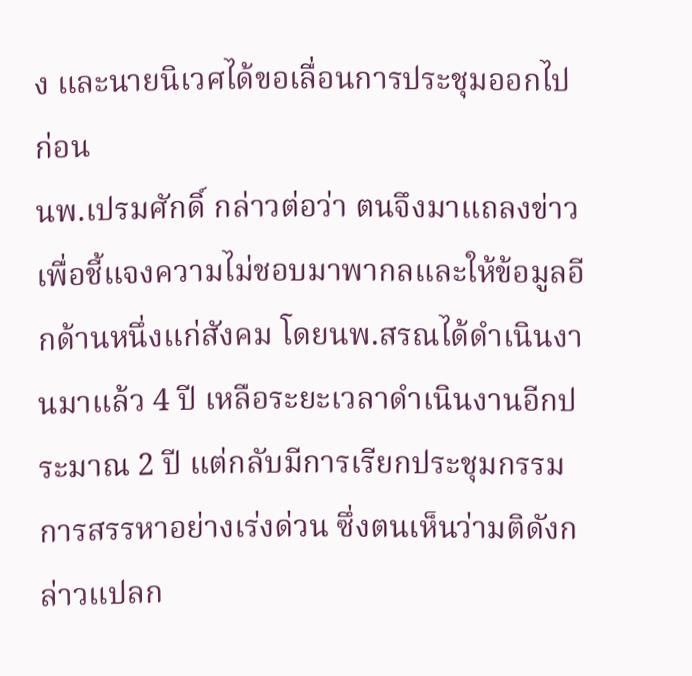ง และนายนิเวศได้ขอเลื่อนการประชุมออกไปก่อน
นพ.เปรมศักดิ์ กล่าวต่อว่า ตนจึงมาแถลงข่าวเพื่อชี้แจงความไม่ชอบมาพากลและให้ข้อมูลอีกด้านหนึ่งแก่สังคม โดยนพ.สรณได้ดำเนินงานมาแล้ว 4 ปี เหลือระยะเวลาดำเนินงานอีกประมาณ 2 ปี แต่กลับมีการเรียกประชุมกรรมการสรรหาอย่างเร่งด่วน ซึ่งตนเห็นว่ามติดังกล่าวแปลก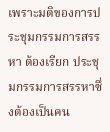เพราะมติของการประชุมกรรมการสรรหา ต้องเรียก ประชุมกรรมการสรรหาซึ่งต้องเป็นคน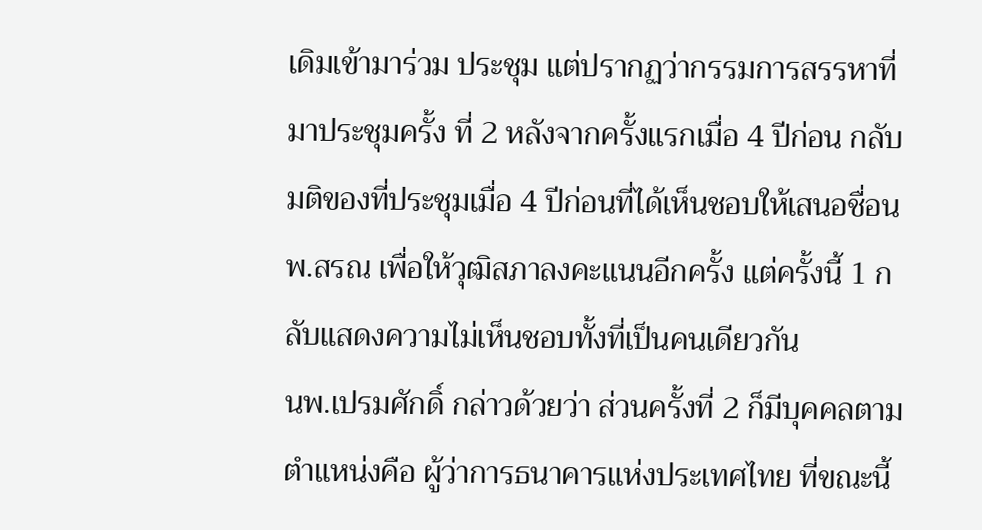เดิมเข้ามาร่วม ประชุม แต่ปรากฏว่ากรรมการสรรหาที่มาประชุมครั้ง ที่ 2 หลังจากครั้งแรกเมื่อ 4 ปีก่อน กลับมติของที่ประชุมเมื่อ 4 ปีก่อนที่ได้เห็นชอบให้เสนอชื่อนพ.สรณ เพื่อให้วุฒิสภาลงคะแนนอีกครั้ง แต่ครั้งนี้ 1 กลับแสดงความไม่เห็นชอบทั้งที่เป็นคนเดียวกัน
นพ.เปรมศักดิ์ กล่าวด้วยว่า ส่วนครั้งที่ 2 ก็มีบุคคลตามตำแหน่งคือ ผู้ว่าการธนาคารแห่งประเทศไทย ที่ขณะนี้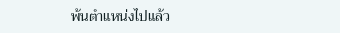พ้นตำแหน่งไปแล้ว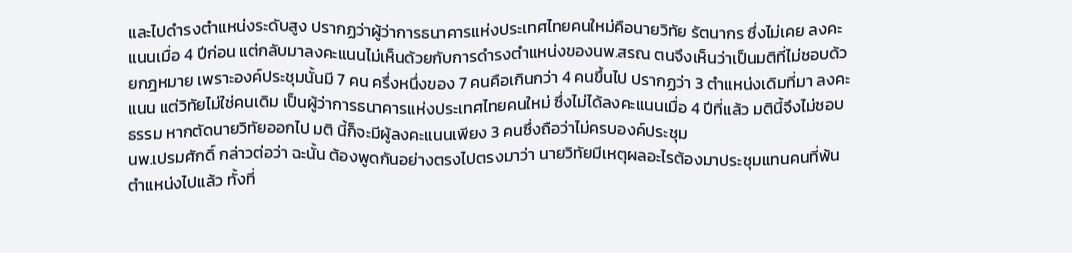และไปดำรงตำแหน่งระดับสูง ปรากฏว่าผู้ว่าการธนาคารแห่งประเทศไทยคนใหม่คือนายวิทัย รัตนากร ซึ่งไม่เคย ลงคะแนนเมื่อ 4 ปีก่อน แต่กลับมาลงคะแนนไม่เห็นด้วยกับการดำรงตำแหน่งของนพ.สรณ ตนจึงเห็นว่าเป็นมติที่ไม่ชอบด้วยกฎหมาย เพราะองค์ประชุมนั้นมี 7 คน ครึ่งหนึ่งของ 7 คนคือเกินกว่า 4 คนขึ้นไป ปรากฏว่า 3 ตำแหน่งเดิมที่มา ลงคะแนน แต่วิทัยไม่ใช่คนเดิม เป็นผู้ว่าการธนาคารแห่งประเทศไทยคนใหม่ ซึ่งไม่ได้ลงคะแนนเมื่อ 4 ปีที่แล้ว มตินี้จึงไม่ชอบธรรม หากตัดนายวิทัยออกไป มติ นี้ก็จะมีผู้ลงคะแนนเพียง 3 คนซึ่งถือว่าไม่ครบองค์ประชุม
นพ.เปรมศักดิ์ กล่าวต่อว่า ฉะนั้น ต้องพูดกันอย่างตรงไปตรงมาว่า นายวิทัยมีเหตุผลอะไรต้องมาประชุมแทนคนที่พ้นตำแหน่งไปแล้ว ทั้งที่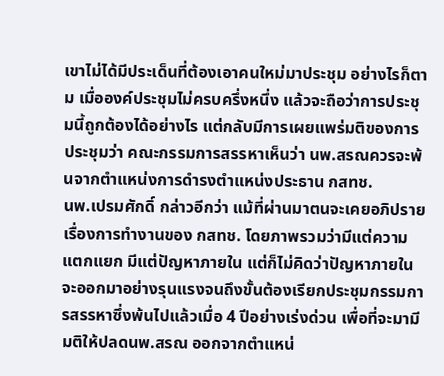เขาไม่ได้มีประเด็นที่ต้องเอาคนใหม่มาประชุม อย่างไรก็ตาม เมื่อองค์ประชุมไม่ครบครึ่งหนึ่ง แล้วจะถือว่าการประชุมนี้ถูกต้องได้อย่างไร แต่กลับมีการเผยแพร่มติของการประชุมว่า คณะกรรมการสรรหาเห็นว่า นพ.สรณควรจะพ้นจากตำแหน่งการดำรงตำแหน่งประธาน กสทช.
นพ.เปรมศักดิ์ กล่าวอีกว่า แม้ที่ผ่านมาตนจะเคยอภิปรายเรื่องการทำงานของ กสทช. โดยภาพรวมว่ามีแต่ความแตกแยก มีแต่ปัญหาภายใน แต่ก็ไม่คิดว่าปัญหาภายในจะออกมาอย่างรุนแรงจนถึงขั้นต้องเรียกประชุมกรรมการสรรหาซึ่งพ้นไปแล้วเมื่อ 4 ปีอย่างเร่งด่วน เพื่อที่จะมามีมติให้ปลดนพ.สรณ ออกจากตำแหน่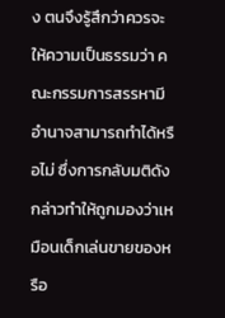ง ตนจึงรู้สึกว่าควรจะให้ความเป็นธรรมว่า คณะกรรมการสรรหามีอำนาจสามารถทำได้หรือไม่ ซึ่งการกลับมติดังกล่าวทำให้ถูกมองว่าเหมือนเด็กเล่นขายของหรือ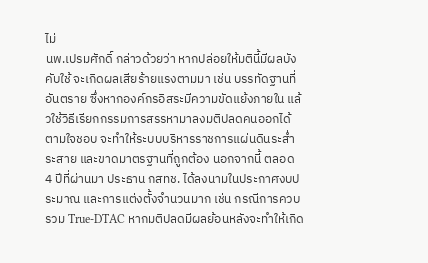ไม่
นพ.เปรมศักดิ์ กล่าวด้วยว่า หากปล่อยให้มตินี้มีผลบังคับใช้ จะเกิดผลเสียร้ายแรงตามมา เช่น บรรทัดฐานที่อันตราย ซึ่งหากองค์กรอิสระมีความขัดแย้งภายใน แล้วใช้วิธีเรียกกรรมการสรรหามาลงมติปลดคนออกได้ตามใจชอบ จะทำให้ระบบบริหารราชการแผ่นดินระส่ำระสาย และขาดมาตรฐานที่ถูกต้อง นอกจากนี้ ตลอด 4 ปีที่ผ่านมา ประธาน กสทช. ได้ลงนามในประกาศงบประมาณ และการแต่งตั้งจำนวนมาก เช่น กรณีการควบรวม True-DTAC หากมติปลดมีผลย้อนหลังจะทำให้เกิด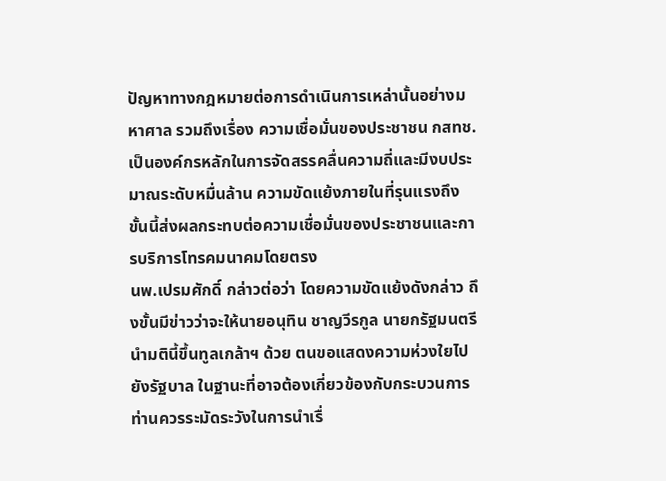ปัญหาทางกฎหมายต่อการดำเนินการเหล่านั้นอย่างมหาศาล รวมถึงเรื่อง ความเชื่อมั่นของประชาชน กสทช. เป็นองค์กรหลักในการจัดสรรคลื่นความถี่และมีงบประมาณระดับหมื่นล้าน ความขัดแย้งภายในที่รุนแรงถึงขั้นนี้ส่งผลกระทบต่อความเชื่อมั่นของประชาชนและการบริการโทรคมนาคมโดยตรง
นพ.เปรมศักดิ์ กล่าวต่อว่า โดยความขัดแย้งดังกล่าว ถึงขั้นมีข่าวว่าจะให้นายอนุทิน ชาญวีรกูล นายกรัฐมนตรี นำมตินี้ขึ้นทูลเกล้าฯ ด้วย ตนขอแสดงความห่วงใยไปยังรัฐบาล ในฐานะที่อาจต้องเกี่ยวข้องกับกระบวนการ ท่านควรระมัดระวังในการนำเรื่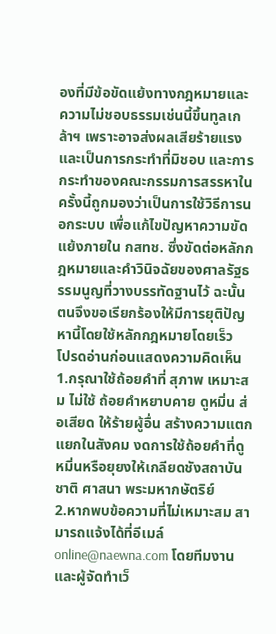องที่มีข้อขัดแย้งทางกฎหมายและความไม่ชอบธรรมเช่นนี้ขึ้นทูลเกล้าฯ เพราะอาจส่งผลเสียร้ายแรงและเป็นการกระทำที่มิชอบ และการกระทำของคณะกรรมการสรรหาในครั้งนี้ถูกมองว่าเป็นการใช้วิธีการนอกระบบ เพื่อแก้ไขปัญหาความขัดแย้งภายใน กสทช. ซึ่งขัดต่อหลักกฎหมายและคำวินิจฉัยของศาลรัฐธรรมนูญที่วางบรรทัดฐานไว้ ฉะนั้น ตนจึงขอเรียกร้องให้มีการยุติปัญหานี้โดยใช้หลักกฎหมายโดยเร็ว
โปรดอ่านก่อนแสดงความคิดเห็น
1.กรุณาใช้ถ้อยคำที่ สุภาพ เหมาะสม ไม่ใช้ ถ้อยคำหยาบคาย ดูหมิ่น ส่อเสียด ให้ร้ายผู้อื่น สร้างความแตกแยกในสังคม งดการใช้ถ้อยคำที่ดูหมิ่นหรือยุยงให้เกลียดชังสถาบันชาติ ศาสนา พระมหากษัตริย์
2.หากพบข้อความที่ไม่เหมาะสม สามารถแจ้งได้ที่อีเมล์ online@naewna.com โดยทีมงานและผู้จัดทำเว็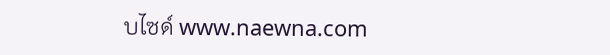บไซด์ www.naewna.com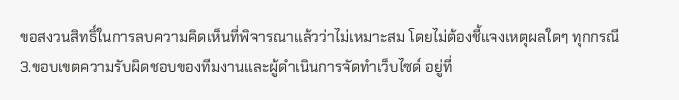ขอสงวนสิทธิ์ในการลบความคิดเห็นที่พิจารณาแล้วว่าไม่เหมาะสม โดยไม่ต้องชี้แจงเหตุผลใดๆ ทุกกรณี
3.ขอบเขตความรับผิดชอบของทีมงานและผู้ดำเนินการจัดทำเว็บไซด์ อยู่ที่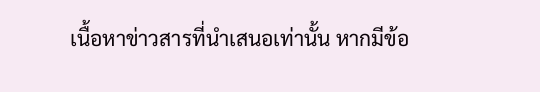เนื้อหาข่าวสารที่นำเสนอเท่านั้น หากมีข้อ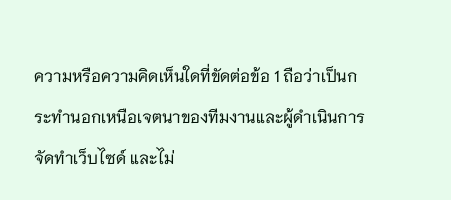ความหรือความคิดเห็นใดที่ขัดต่อข้อ 1 ถือว่าเป็นกระทำนอกเหนือเจตนาของทีมงานและผู้ดำเนินการจัดทำเว็บไซด์ และไม่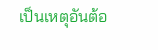เป็นเหตุอันต้อ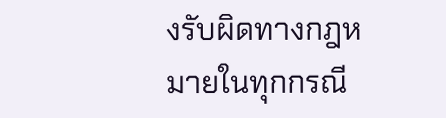งรับผิดทางกฎหมายในทุกกรณี